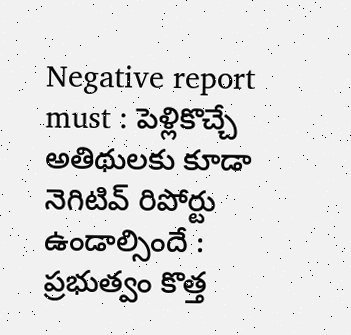Negative report must : పెళ్లికొచ్చే అతిథులకు కూడా నెగిటివ్ రిపోర్టు ఉండాల్సిందే : ప్రభుత్వం కొత్త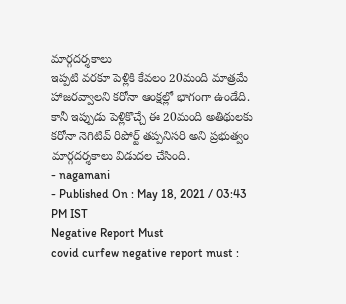మార్గదర్శకాలు
ఇప్పటి వరకూ పెళ్లికి కేవలం 20మంది మాత్రమే హాజరవ్వాలని కరోనా ఆంక్షల్లో భాగంగా ఉండేది. కానీ ఇప్పుడు పెళ్లికొచ్చే ఈ 20మంది అతిథులకు కరోనా నెగిటివ్ రిపోర్ట్ తప్పనిసరి అని ప్రభుత్వం మార్గదర్శకాలు విడుదల చేసింది.
- nagamani
- Published On : May 18, 2021 / 03:43 PM IST
Negative Report Must
covid curfew negative report must :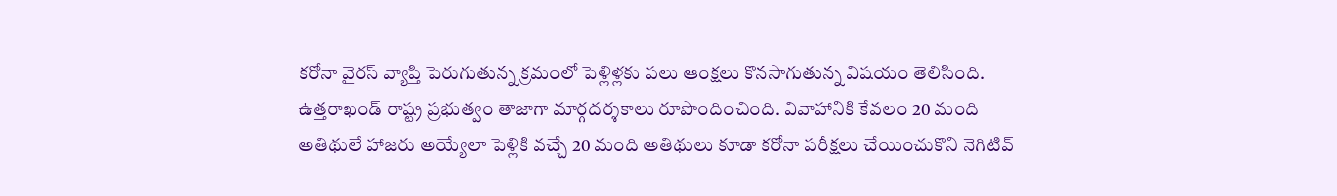కరోనా వైరస్ వ్యాప్తి పెరుగుతున్న క్రమంలో పెళ్లిళ్లకు పలు ఆంక్షలు కొనసాగుతున్న విషయం తెలిసింది. ఉత్తరాఖండ్ రాష్ట్ర ప్రభుత్వం తాజాగా మార్గదర్శకాలు రూపొందించింది. వివాహానికి కేవలం 20 మంది అతిథులే హాజరు అయ్యేలా పెళ్లికి వచ్చే 20 మంది అతిథులు కూడా కరోనా పరీక్షలు చేయించుకొని నెగిటివ్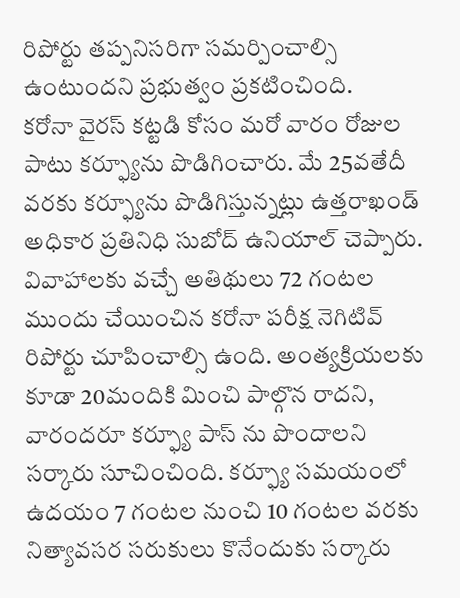రిపోర్టు తప్పనిసరిగా సమర్పించాల్సి ఉంటుందని ప్రభుత్వం ప్రకటించింది.
కరోనా వైరస్ కట్టడి కోసం మరో వారం రోజుల పాటు కర్ఫ్యూను పొడిగించారు. మే 25వతేదీ వరకు కర్ఫ్యూను పొడిగిస్తున్నట్లు ఉత్తరాఖండ్ అధికార ప్రతినిధి సుబోద్ ఉనియాల్ చెప్పారు. వివాహాలకు వచ్చే అతిథులు 72 గంటల ముందు చేయించిన కరోనా పరీక్ష నెగిటివ్ రిపోర్టు చూపించాల్సి ఉంది. అంత్యక్రియలకు కూడా 20మందికి మించి పాల్గొన రాదని, వారందరూ కర్ఫ్యూ పాస్ ను పొందాలని సర్కారు సూచించింది. కర్ఫ్యూ సమయంలో ఉదయం 7 గంటల నుంచి 10 గంటల వరకు నిత్యావసర సరుకులు కొనేందుకు సర్కారు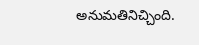అనుమతినిచ్చింది.